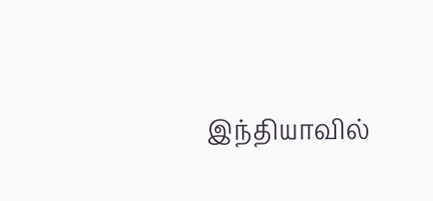இந்தியாவில்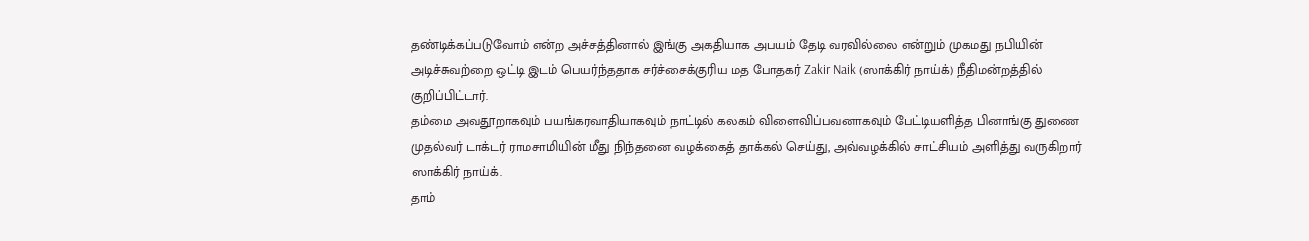தண்டிக்கப்படுவோம் என்ற அச்சத்தினால் இங்கு அகதியாக அபயம் தேடி வரவில்லை என்றும் முகமது நபியின் அடிச்சுவற்றை ஒட்டி இடம் பெயர்ந்ததாக சர்ச்சைக்குரிய மத போதகர் Zakir Naik (ஸாக்கிர் நாய்க்) நீதிமன்றத்தில் குறிப்பிட்டார்.
தம்மை அவதூறாகவும் பயங்கரவாதியாகவும் நாட்டில் கலகம் விளைவிப்பவனாகவும் பேட்டியளித்த பினாங்கு துணை முதல்வர் டாக்டர் ராமசாமியின் மீது நிந்தனை வழக்கைத் தாக்கல் செய்து, அவ்வழக்கில் சாட்சியம் அளித்து வருகிறார் ஸாக்கிர் நாய்க்.
தாம்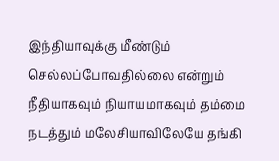இந்தியாவுக்கு மீண்டும் செல்லப்போவதில்லை என்றும் நீதியாகவும் நியாயமாகவும் தம்மை நடத்தும் மலேசியாவிலேயே தங்கி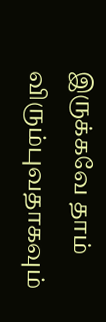இருக்கவே தாம் விரும்புவதாகவும்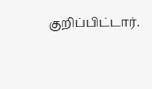குறிப்பிட்டார்.